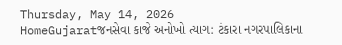Thursday, May 14, 2026
HomeGujaratજનસેવા કાજે અનોખો ત્યાગ: ટંકારા નગરપાલિકાના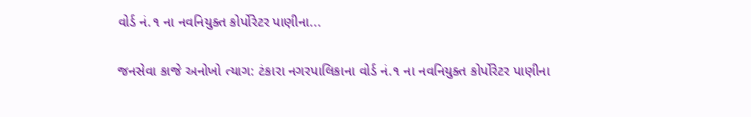વોર્ડ નં.૧ ના નવનિયુક્ત કોર્પોરેટર પાણીના...

જનસેવા કાજે અનોખો ત્યાગ: ટંકારા નગરપાલિકાના વોર્ડ નં.૧ ના નવનિયુક્ત કોર્પોરેટર પાણીના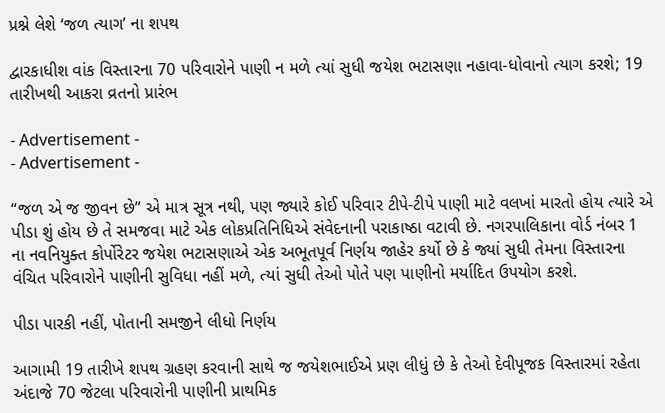પ્રશ્ને લેશે ‘જળ ત્યાગ’ ના શપથ

દ્વારકાધીશ વાંક વિસ્તારના 70 પરિવારોને પાણી ન મળે ત્યાં સુધી જયેશ ભટાસણા નહાવા-ધોવાનો ત્યાગ કરશે; 19 તારીખથી આકરા વ્રતનો પ્રારંભ

- Advertisement -
- Advertisement -

“જળ એ જ જીવન છે” એ માત્ર સૂત્ર નથી, પણ જ્યારે કોઈ પરિવાર ટીપે-ટીપે પાણી માટે વલખાં મારતો હોય ત્યારે એ પીડા શું હોય છે તે સમજવા માટે એક લોકપ્રતિનિધિએ સંવેદનાની પરાકાષ્ઠા વટાવી છે. નગરપાલિકાના વોર્ડ નંબર 1 ના નવનિયુક્ત કોર્પોરેટર જયેશ ભટાસણાએ એક અભૂતપૂર્વ નિર્ણય જાહેર કર્યો છે કે જ્યાં સુધી તેમના વિસ્તારના વંચિત પરિવારોને પાણીની સુવિધા નહીં મળે, ત્યાં સુધી તેઓ પોતે પણ પાણીનો મર્યાદિત ઉપયોગ કરશે.

પીડા પારકી નહીં, પોતાની સમજીને લીધો નિર્ણય

આગામી 19 તારીખે શપથ ગ્રહણ કરવાની સાથે જ જયેશભાઈએ પ્રણ લીધું છે કે તેઓ દેવીપૂજક વિસ્તારમાં રહેતા અંદાજે 70 જેટલા પરિવારોની પાણીની પ્રાથમિક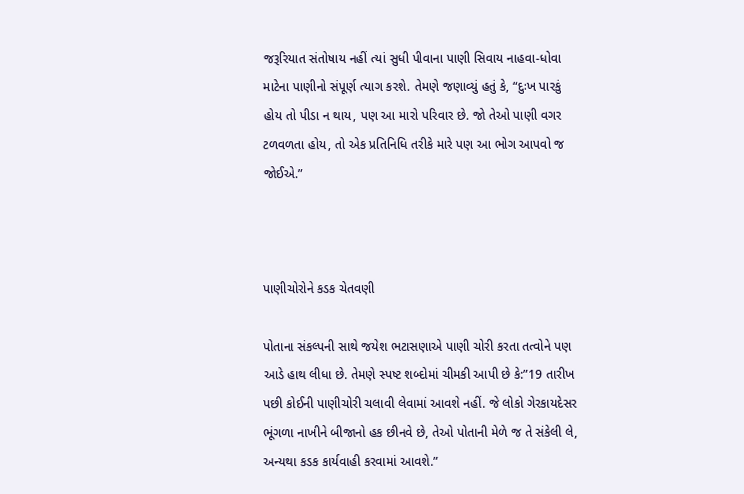જરૂરિયાત સંતોષાય નહીં ત્યાં સુધી પીવાના પાણી સિવાય નાહવા-ધોવા માટેના પાણીનો સંપૂર્ણ ત્યાગ કરશે. તેમણે જણાવ્યું હતું કે, “દુઃખ પારકું હોય તો પીડા ન થાય, પણ આ મારો પરિવાર છે. જો તેઓ પાણી વગર ટળવળતા હોય, તો એક પ્રતિનિધિ તરીકે મારે પણ આ ભોગ આપવો જ જોઈએ.”



પાણીચોરોને કડક ચેતવણી

પોતાના સંકલ્પની સાથે જયેશ ભટાસણાએ પાણી ચોરી કરતા તત્વોને પણ આડે હાથ લીધા છે. તેમણે સ્પષ્ટ શબ્દોમાં ચીમકી આપી છે કે:”19 તારીખ પછી કોઈની પાણીચોરી ચલાવી લેવામાં આવશે નહીં. જે લોકો ગેરકાયદેસર ભૂંગળા નાખીને બીજાનો હક છીનવે છે, તેઓ પોતાની મેળે જ તે સંકેલી લે, અન્યથા કડક કાર્યવાહી કરવામાં આવશે.”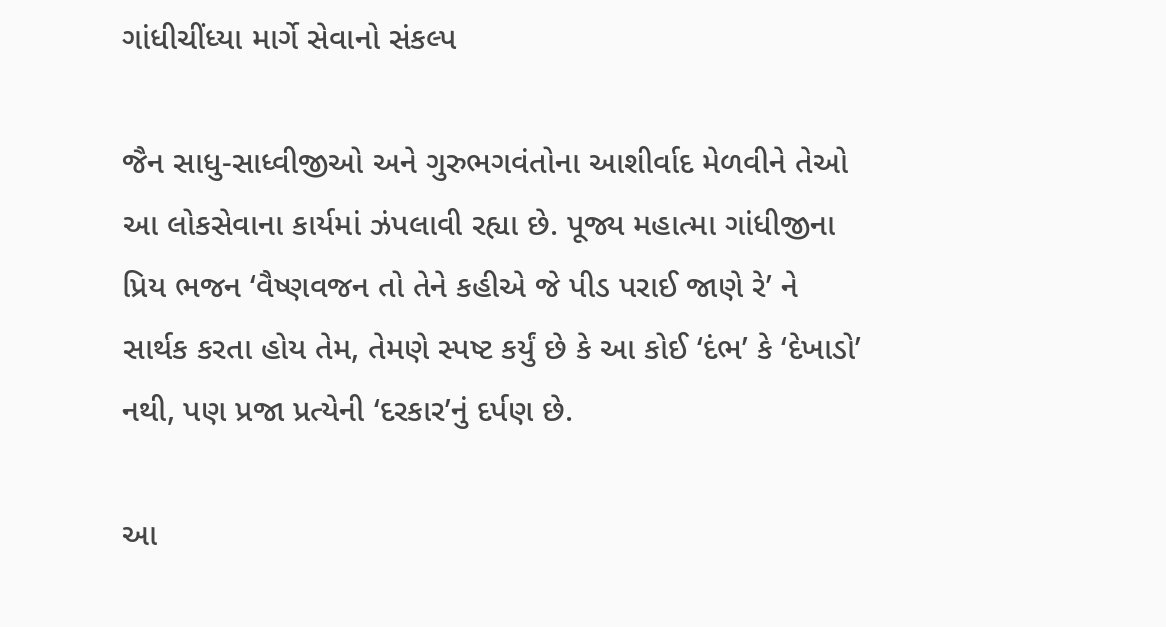ગાંધીચીંધ્યા માર્ગે સેવાનો સંકલ્પ

જૈન સાધુ-સાધ્વીજીઓ અને ગુરુભગવંતોના આશીર્વાદ મેળવીને તેઓ આ લોકસેવાના કાર્યમાં ઝંપલાવી રહ્યા છે. પૂજ્ય મહાત્મા ગાંધીજીના પ્રિય ભજન ‘વૈષ્ણવજન તો તેને કહીએ જે પીડ પરાઈ જાણે રે’ ને સાર્થક કરતા હોય તેમ, તેમણે સ્પષ્ટ કર્યું છે કે આ કોઈ ‘દંભ’ કે ‘દેખાડો’ નથી, પણ પ્રજા પ્રત્યેની ‘દરકાર’નું દર્પણ છે.

આ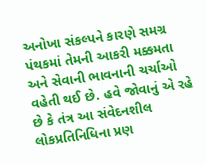અનોખા સંકલ્પને કારણે સમગ્ર પંથકમાં તેમની આકરી મક્કમતા અને સેવાની ભાવનાની ચર્ચાઓ વહેતી થઈ છે. હવે જોવાનું એ રહે છે કે તંત્ર આ સંવેદનશીલ લોકપ્રતિનિધિના પ્રણ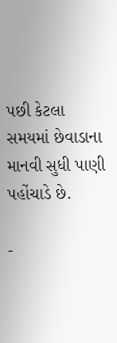પછી કેટલા સમયમાં છેવાડાના માનવી સુધી પાણી પહોંચાડે છે.

-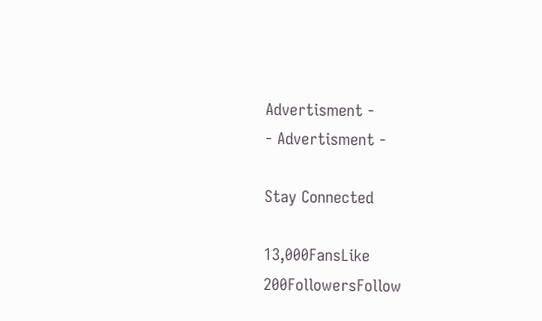Advertisment -
- Advertisment -

Stay Connected

13,000FansLike
200FollowersFollow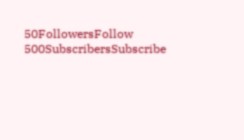50FollowersFollow
500SubscribersSubscribe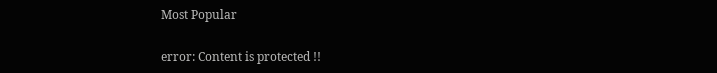Most Popular

error: Content is protected !!